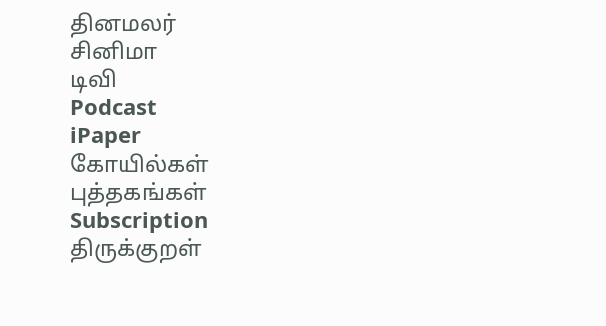தினமலர்
சினிமா
டிவி
Podcast
iPaper
கோயில்கள்
புத்தகங்கள்
Subscription
திருக்குறள்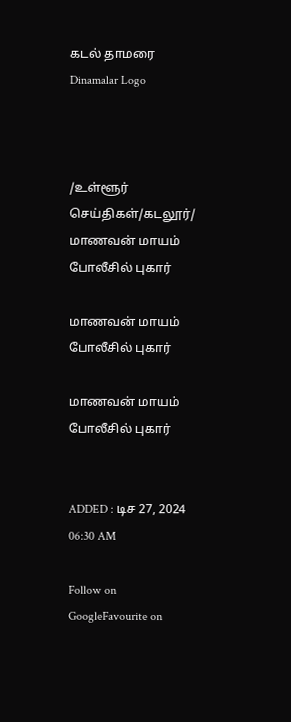கடல் தாமரை
Dinamalar Logo



/உள்ளூர் செய்திகள்/கடலூர்/ மாணவன் மாயம் போலீசில் புகார்

மாணவன் மாயம் போலீசில் புகார்

மாணவன் மாயம் போலீசில் புகார்


ADDED : டிச 27, 2024 06:30 AM

Follow on GoogleFavourite on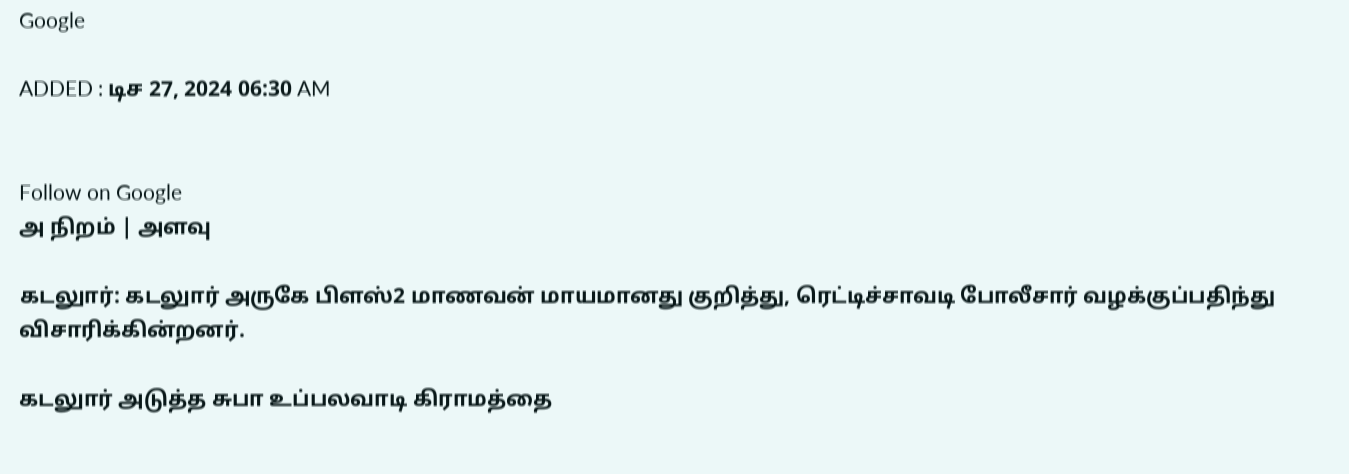Google

ADDED : டிச 27, 2024 06:30 AM


Follow on Google
அ நிறம் | அளவு

கடலுார்: கடலுார் அருகே பிளஸ்2 மாணவன் மாயமானது குறித்து, ரெட்டிச்சாவடி போலீசார் வழக்குப்பதிந்து விசாரிக்கின்றனர்.

கடலுார் அடுத்த சுபா உப்பலவாடி கிராமத்தை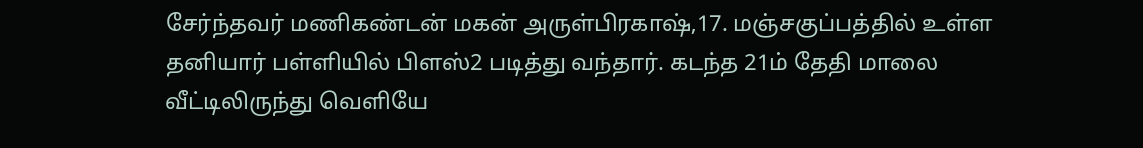சேர்ந்தவர் மணிகண்டன் மகன் அருள்பிரகாஷ்,17. மஞ்சகுப்பத்தில் உள்ள தனியார் பள்ளியில் பிளஸ்2 படித்து வந்தார். கடந்த 21ம் தேதி மாலை வீட்டிலிருந்து வெளியே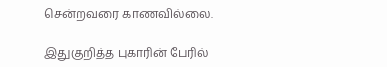சென்றவரை காணவில்லை.

இதுகுறித்த புகாரின் பேரில்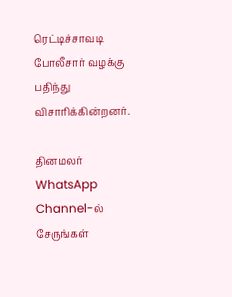ரெட்டிச்சாவடி போலீசார் வழக்கு பதிந்து விசாரிக்கின்றனர்.

தினமலர் WhatsApp Channel-ல் சேருங்கள்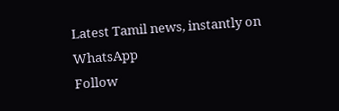Latest Tamil news, instantly on WhatsApp
Follow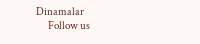Dinamalar
      Follow us